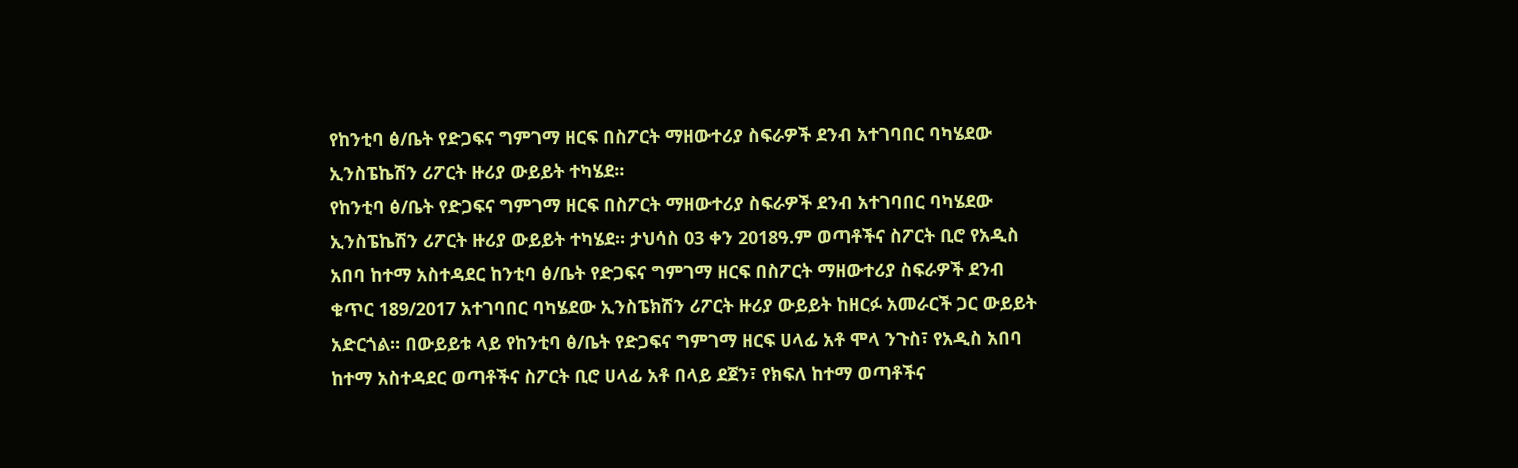የከንቲባ ፅ/ቤት የድጋፍና ግምገማ ዘርፍ በስፖርት ማዘውተሪያ ስፍራዎች ደንብ አተገባበር ባካሄደው ኢንስፔኬሽን ሪፖርት ዙሪያ ውይይት ተካሄደ።
የከንቲባ ፅ/ቤት የድጋፍና ግምገማ ዘርፍ በስፖርት ማዘውተሪያ ስፍራዎች ደንብ አተገባበር ባካሄደው ኢንስፔኬሽን ሪፖርት ዙሪያ ውይይት ተካሄደ። ታህሳስ 03 ቀን 2018ዓ.ም ወጣቶችና ስፖርት ቢሮ የአዲስ አበባ ከተማ አስተዳደር ከንቲባ ፅ/ቤት የድጋፍና ግምገማ ዘርፍ በስፖርት ማዘውተሪያ ስፍራዎች ደንብ ቁጥር 189/2017 አተገባበር ባካሄደው ኢንስፔክሽን ሪፖርት ዙሪያ ውይይት ከዘርፉ አመራርች ጋር ውይይት አድርጎል። በውይይቱ ላይ የከንቲባ ፅ/ቤት የድጋፍና ግምገማ ዘርፍ ሀላፊ አቶ ሞላ ንጉስ፣ የአዲስ አበባ ከተማ አስተዳደር ወጣቶችና ስፖርት ቢሮ ሀላፊ አቶ በላይ ደጀን፣ የክፍለ ከተማ ወጣቶችና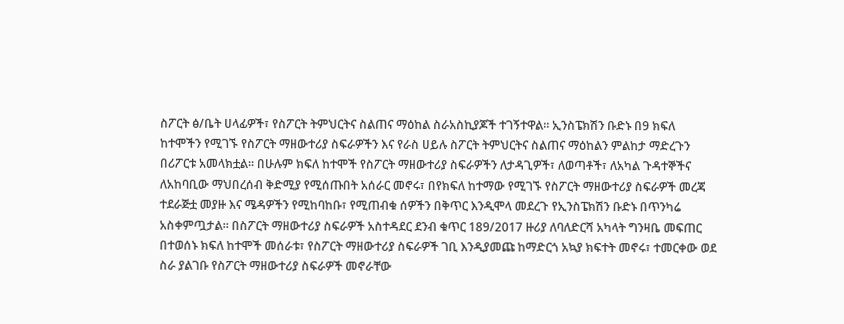ስፖርት ፅ/ቤት ሀላፊዎች፣ የስፖርት ትምህርትና ስልጠና ማዕከል ስራአስኪያጆች ተገኝተዋል። ኢንስፔክሽን ቡድኑ በ9 ክፍለ ከተሞችን የሚገኙ የስፖርት ማዘውተሪያ ስፍራዎችን እና የራስ ሀይሉ ስፖርት ትምህርትና ስልጠና ማዕከልን ምልከታ ማድረጉን በሪፖርቱ አመላክቷል። በሁሉም ክፍለ ከተሞች የስፖርት ማዘውተሪያ ስፍራዎችን ለታዳጊዎች፣ ለወጣቶች፣ ለአካል ጉዳተኞችና ለአከባቢው ማህበረሰብ ቅድሚያ የሚሰጡበት አሰራር መኖሩ፣ በየክፍለ ከተማው የሚገኙ የስፖርት ማዘውተሪያ ስፍራዎች መረጃ ተደራጅቷ መያዙ እና ሜዳዎችን የሚከባከቡ፣ የሚጠብቁ ሰዎችን በቅጥር እንዲሞላ መደረጉ የኢንስፔክሽን ቡድኑ በጥንካሬ አስቀምጧታል። በስፖርት ማዘውተሪያ ስፍራዎች አስተዳደር ደንብ ቁጥር 189/2017 ዙሪያ ለባለድርሻ አካላት ግንዛቤ መፍጠር በተወሰኑ ክፍለ ከተሞች መሰራቱ፣ የስፖርት ማዘውተሪያ ስፍራዎች ገቢ እንዲያመጩ ከማድርጎ አኳያ ክፍተት መኖሩ፣ ተመርቀው ወደ ስራ ያልገቡ የስፖርት ማዘውተሪያ ስፍራዎች መኖራቸው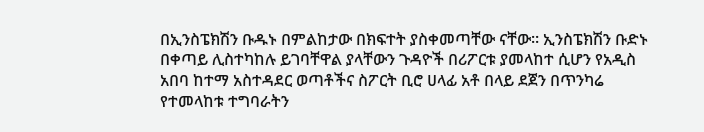በኢንስፔክሽን ቡዱኑ በምልከታው በክፍተት ያስቀመጣቸው ናቸው። ኢንስፔክሽን ቡድኑ በቀጣይ ሊስተካከሉ ይገባቸዋል ያላቸውን ጉዳዮች በሪፖርቱ ያመላከተ ሲሆን የአዲስ አበባ ከተማ አስተዳደር ወጣቶችና ስፖርት ቢሮ ሀላፊ አቶ በላይ ደጀን በጥንካሬ የተመላከቱ ተግባራትን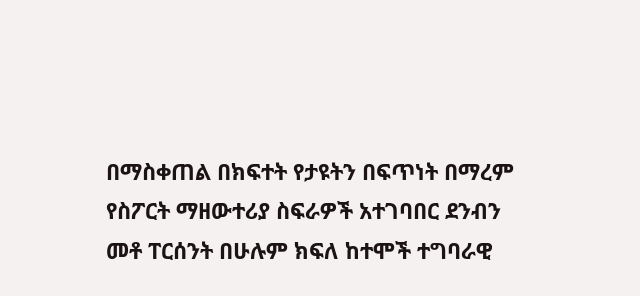በማስቀጠል በክፍተት የታዩትን በፍጥነት በማረም የስፖርት ማዘውተሪያ ስፍራዎች አተገባበር ደንብን መቶ ፐርሰንት በሁሉም ክፍለ ከተሞች ተግባራዊ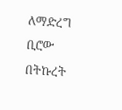ለማድረግ ቢሮው በትኩረት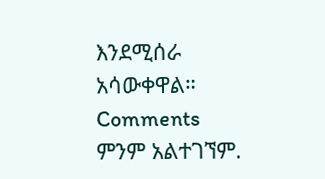እንደሚሰራ አሳውቀዋል።
Comments
ምንም አልተገኘም.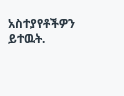አስተያየቶችዎን ይተዉት.